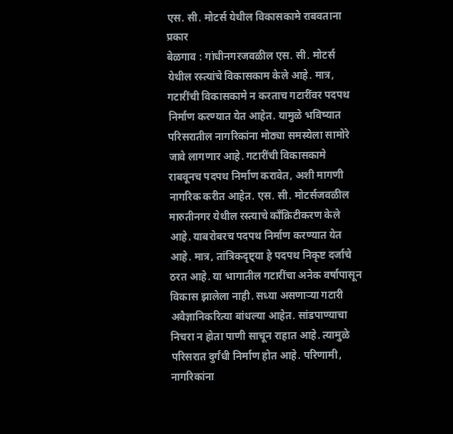एस. सी. मोटर्स येथील विकासकामे राबवताना प्रकार
बेळगाव : गांधीनगरजवळील एस. सी. मोटर्स येथील रस्त्यांचे विकासकाम केले आहे. मात्र, गटारींची विकासकामे न करताच गटारींवर पदपथ निर्माण करण्यात येत आहेत. यामुळे भविष्यात परिसरातील नागरिकांना मोठ्या समस्येला सामोरे जावे लागणार आहे. गटारींची विकासकामे राबवूनच पदपथ निर्माण करावेत, अशी मागणी नागरिक करीत आहेत. एस. सी. मोटर्सजवळील मारुतीनगर येथील रस्त्याचे काँक्रिटीकरण केले आहे. याबरोबरच पदपथ निर्माण करण्यात येत आहे. मात्र, तांत्रिकदृष्ट्या हे पदपथ निकृष्ट दर्जाचे ठरत आहे. या भागातील गटारींचा अनेक वर्षापासून विकास झालेला नाही. सध्या असणाऱ्या गटारी अवैज्ञानिकरित्या बांधल्या आहेत. सांडपाण्याचा निचरा न होता पाणी साचून राहात आहे. त्यामुळे परिसरात दुर्गंधी निर्माण होत आहे. परिणामी, नागरिकांना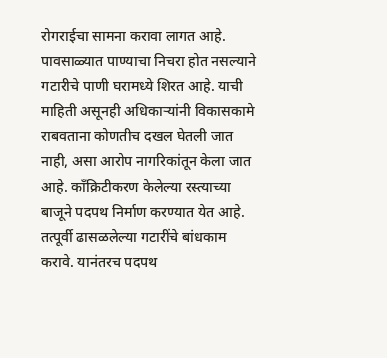रोगराईचा सामना करावा लागत आहे. पावसाळ्यात पाण्याचा निचरा होत नसल्याने गटारीचे पाणी घरामध्ये शिरत आहे. याची माहिती असूनही अधिकाऱ्यांनी विकासकामे राबवताना कोणतीच दखल घेतली जात नाही, असा आरोप नागरिकांतून केला जात आहे. काँक्रिटीकरण केलेल्या रस्त्याच्या बाजूने पदपथ निर्माण करण्यात येत आहे. तत्पूर्वी ढासळलेल्या गटारींचे बांधकाम करावे. यानंतरच पदपथ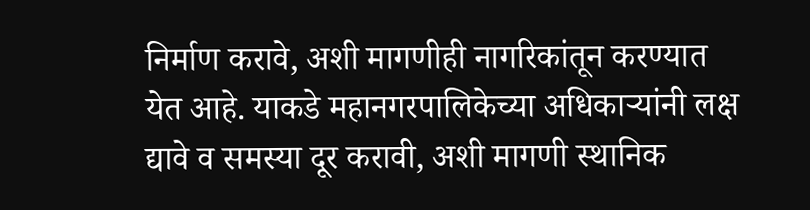निर्माण करावे, अशी मागणीही नागरिकांतून करण्यात येत आहे. याकडे महानगरपालिकेच्या अधिकाऱ्यांनी लक्ष द्यावे व समस्या दूर करावी, अशी मागणी स्थानिक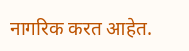नागरिक करत आहेत.